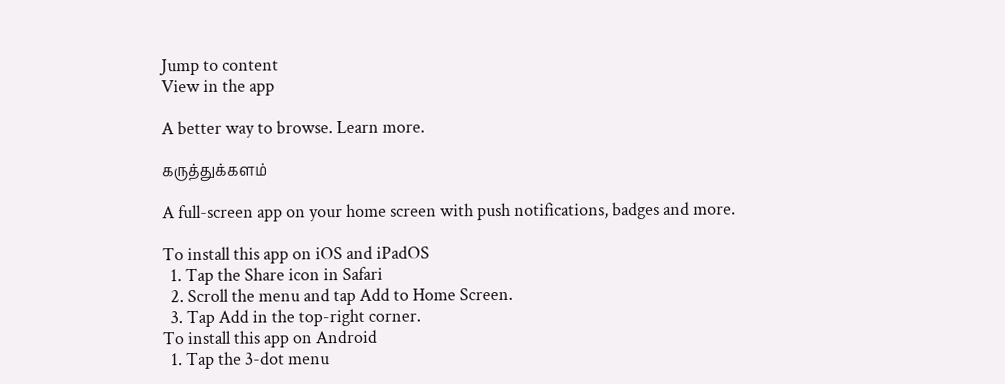Jump to content
View in the app

A better way to browse. Learn more.

கருத்துக்களம்

A full-screen app on your home screen with push notifications, badges and more.

To install this app on iOS and iPadOS
  1. Tap the Share icon in Safari
  2. Scroll the menu and tap Add to Home Screen.
  3. Tap Add in the top-right corner.
To install this app on Android
  1. Tap the 3-dot menu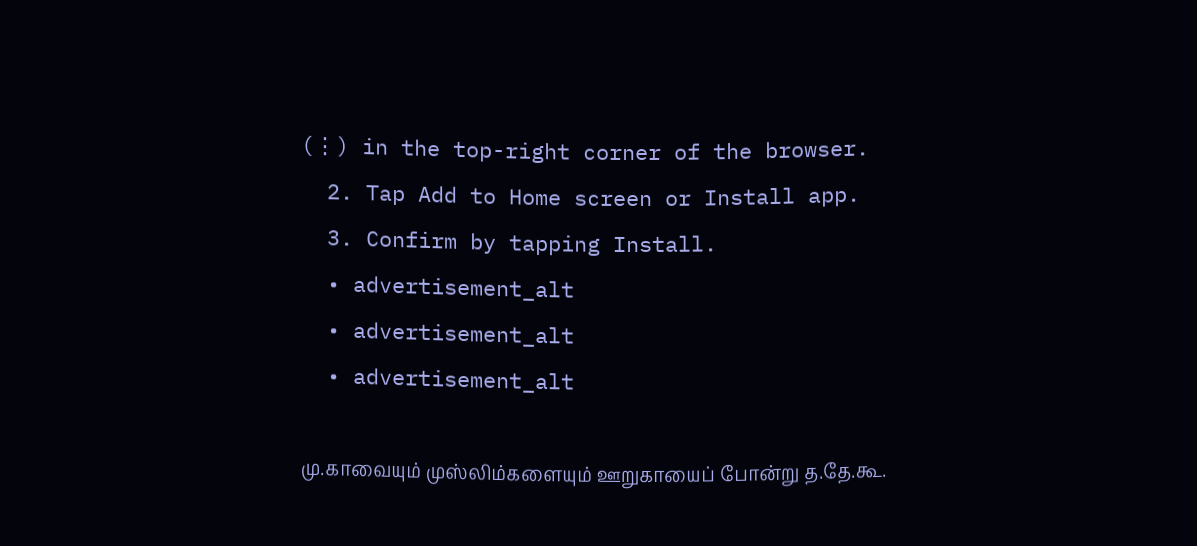(⋮) in the top-right corner of the browser.
  2. Tap Add to Home screen or Install app.
  3. Confirm by tapping Install.
  • advertisement_alt
  • advertisement_alt
  • advertisement_alt

மு.காவையும் முஸ்லிம்களையும் ஊறுகாயைப் போன்று த.தே.கூ.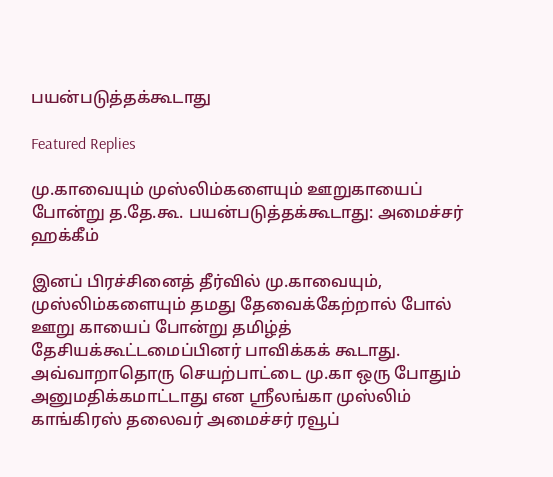பயன்படுத்தக்கூடாது

Featured Replies

மு.காவையும் முஸ்லிம்களையும் ஊறுகாயைப் போன்று த.தே.கூ. பயன்படுத்தக்கூடாது: அமைச்சர் ஹக்கீம்

இனப் பிரச்சினைத் தீர்வில் மு.காவையும், முஸ்லிம்களையும் தமது தேவைக்கேற்றால் போல் ஊறு காயைப் போன்று தமிழ்த் தேசியக்கூட்டமைப்பினர் பாவிக்கக் கூடாது. அவ்வாறாதொரு செயற்பாட்டை மு.கா ஒரு போதும் அனுமதிக்கமாட்டாது என ஸ்ரீலங்கா முஸ்லிம் காங்கிரஸ் தலைவர் அமைச்சர் ரவூப்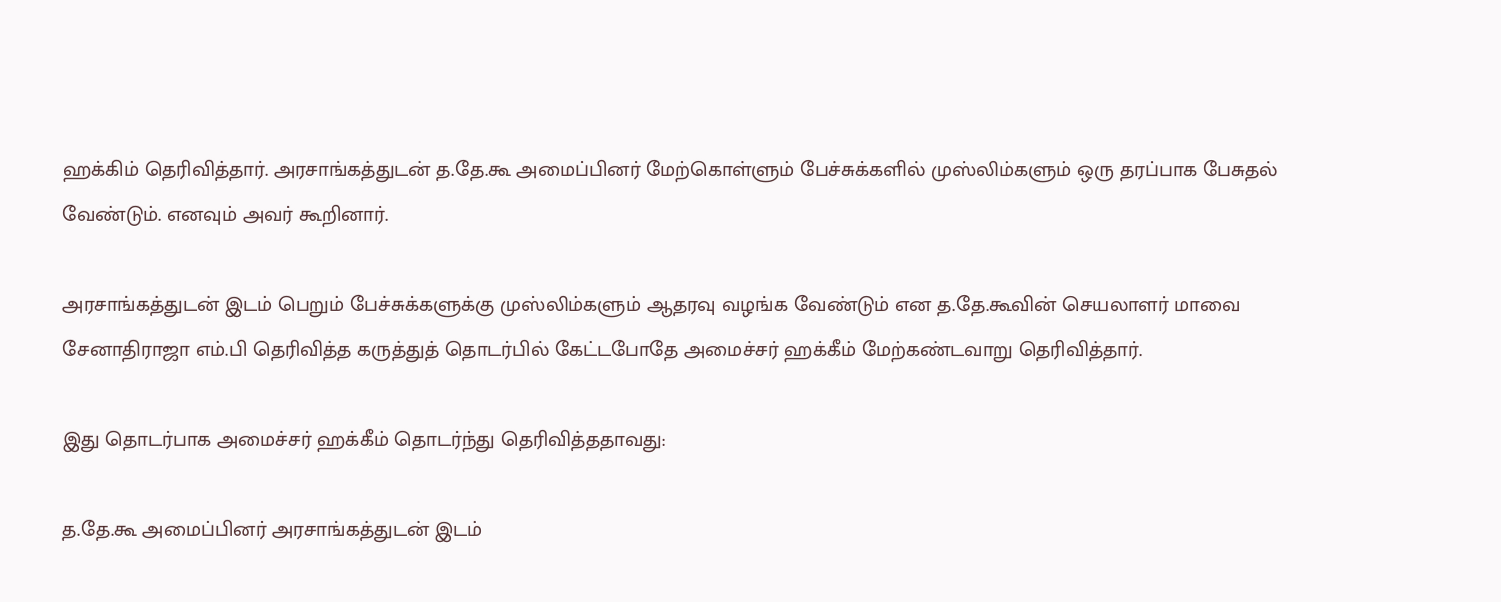ஹக்கிம் தெரிவித்தார். அரசாங்கத்துடன் த.தே.கூ அமைப்பினர் மேற்கொள்ளும் பேச்சுக்களில் முஸ்லிம்களும் ஒரு தரப்பாக பேசுதல் வேண்டும். எனவும் அவர் கூறினார்.

அரசாங்கத்துடன் இடம் பெறும் பேச்சுக்களுக்கு முஸ்லிம்களும் ஆதரவு வழங்க வேண்டும் என த.தே.கூவின் செயலாளர் மாவை சேனாதிராஜா எம்.பி தெரிவித்த கருத்துத் தொடர்பில் கேட்டபோதே அமைச்சர் ஹக்கீம் மேற்கண்டவாறு தெரிவித்தார்.

இது தொடர்பாக அமைச்சர் ஹக்கீம் தொடர்ந்து தெரிவித்ததாவது:

த.தே.கூ அமைப்பினர் அரசாங்கத்துடன் இடம்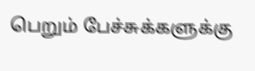பெறும் பேச்சுக்களுக்கு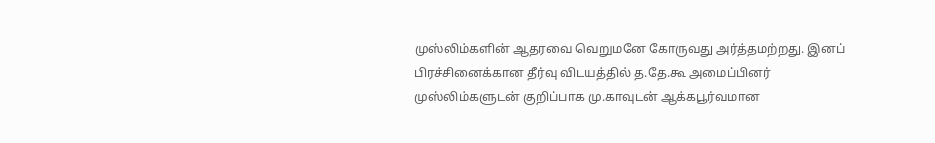முஸ்லிம்களின் ஆதரவை வெறுமனே கோருவது அர்த்தமற்றது. இனப் பிரச்சினைக்கான தீர்வு விடயத்தில் த.தே.கூ அமைப்பினர் முஸ்லிம்களுடன் குறிப்பாக மு.காவுடன் ஆக்கபூர்வமான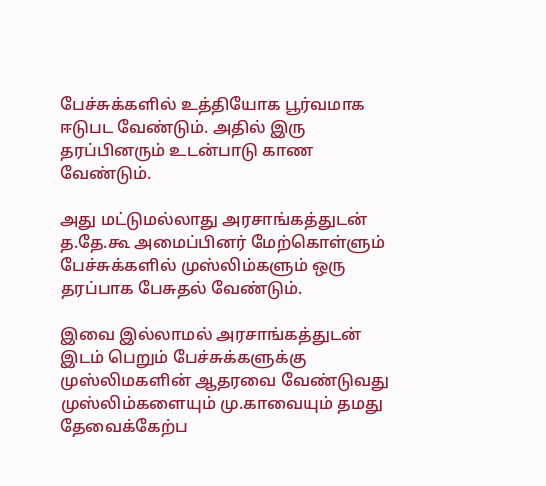பேச்சுக்களில் உத்தியோக பூர்வமாக ஈடுபட வேண்டும். அதில் இரு தரப்பினரும் உடன்பாடு காண வேண்டும்.

அது மட்டுமல்லாது அரசாங்கத்துடன் த.தே.கூ அமைப்பினர் மேற்கொள்ளும் பேச்சுக்களில் முஸ்லிம்களும் ஒரு தரப்பாக பேசுதல் வேண்டும்.

இவை இல்லாமல் அரசாங்கத்துடன் இடம் பெறும் பேச்சுக்களுக்கு முஸ்லிமகளின் ஆதரவை வேண்டுவது முஸ்லிம்களையும் மு.காவையும் தமது தேவைக்கேற்ப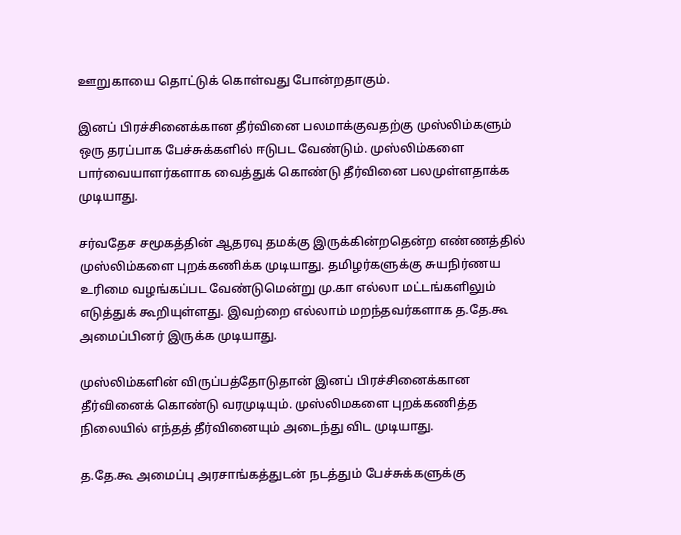ஊறுகாயை தொட்டுக் கொள்வது போன்றதாகும்.

இனப் பிரச்சினைக்கான தீர்வினை பலமாக்குவதற்கு முஸ்லிம்களும் ஒரு தரப்பாக பேச்சுக்களில் ஈடுபட வேண்டும். முஸ்லிம்களை பார்வையாளர்களாக வைத்துக் கொண்டு தீர்வினை பலமுள்ளதாக்க முடியாது.

சர்வதேச சமூகத்தின் ஆதரவு தமக்கு இருக்கின்றதென்ற எண்ணத்தில் முஸ்லிம்களை புறக்கணிக்க முடியாது. தமிழர்களுக்கு சுயநிர்ணய உரிமை வழங்கப்பட வேண்டுமென்று மு.கா எல்லா மட்டங்களிலும் எடுத்துக் கூறியுள்ளது. இவற்றை எல்லாம் மறந்தவர்களாக த.தே.கூ அமைப்பினர் இருக்க முடியாது.

முஸ்லிம்களின் விருப்பத்தோடுதான் இனப் பிரச்சினைக்கான தீர்வினைக் கொண்டு வரமுடியும். முஸ்லிமகளை புறக்கணித்த நிலையில் எந்தத் தீர்வினையும் அடைந்து விட முடியாது.

த.தே.கூ அமைப்பு அரசாங்கத்துடன் நடத்தும் பேச்சுக்களுக்கு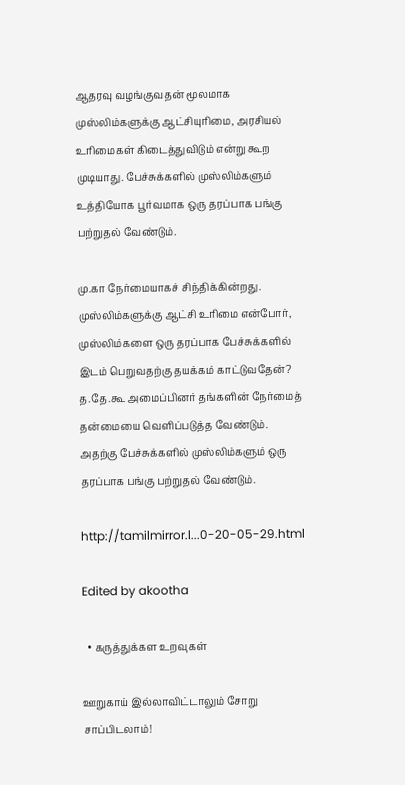ஆதரவு வழங்குவதன் மூலமாக முஸ்லிம்களுக்கு ஆட்சியுரிமை, அரசியல் உரிமைகள் கிடைத்துவிடும் என்று கூற முடியாது. பேச்சுக்களில் முஸ்லிம்களும் உத்தியோக பூர்வமாக ஒரு தரப்பாக பங்கு பற்றுதல் வேண்டும்.

மு.கா நேர்மையாகச் சிந்திக்கின்றது. முஸ்லிம்களுக்கு ஆட்சி உரிமை என்போர், முஸ்லிம்களை ஒரு தரப்பாக பேச்சுக்களில் இடம் பெறுவதற்கு தயக்கம் காட்டுவதேன்? த.தே.கூ அமைப்பினர் தங்களின் நேர்மைத் தன்மையை வெளிப்படுத்த வேண்டும். அதற்கு பேச்சுக்களில் முஸ்லிம்களும் ஒரு தரப்பாக பங்கு பற்றுதல் வேண்டும்.

http://tamilmirror.l...0-20-05-29.html

Edited by akootha

  • கருத்துக்கள உறவுகள்

ஊறுகாய் இல்லாவிட்டாலும் சோறு சாப்பிடலாம்!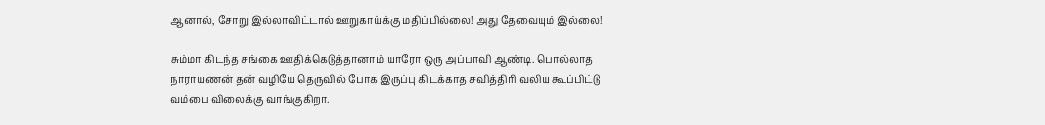ஆனால், சோறு இல்லாவிட்டால் ஊறுகாய்க்கு மதிப்பில்லை! அது தேவையும் இல்லை!

சும்மா கிடந்த சங்கை ஊதிக்கெடுத்தானாம் யாரோ ஒரு அப்பாவி ஆண்டி. பொல்லாத நாராயணன் தன் வழியே தெருவில் போக இருப்பு கிடக்காத சவித்திரி வலிய கூப்பிட்டு வம்பை விலைக்கு வாங்குகிறா.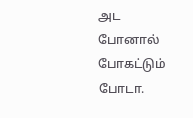அட போனால் போகட்டும் போடா.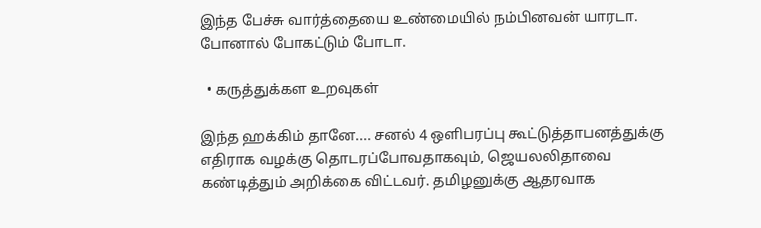இந்த பேச்சு வார்த்தையை உண்மையில் நம்பினவன் யாரடா. போனால் போகட்டும் போடா.

  • கருத்துக்கள உறவுகள்

இந்த ஹக்கிம் தானே.... சனல் 4 ஒளிபரப்பு கூட்டுத்தாபனத்துக்கு எதிராக வழக்கு தொடரப்போவதாகவும், ஜெயலலிதாவை கண்டித்தும் அறிக்கை விட்டவர். தமிழனுக்கு ஆதரவாக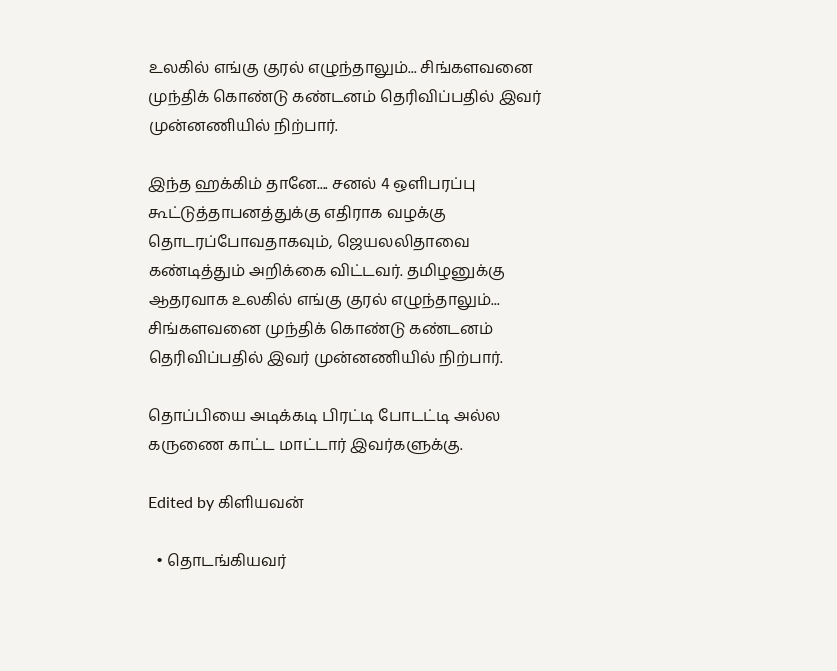உலகில் எங்கு குரல் எழுந்தாலும்... சிங்களவனை முந்திக் கொண்டு கண்டனம் தெரிவிப்பதில் இவர் முன்னணியில் நிற்பார்.

இந்த ஹக்கிம் தானே.... சனல் 4 ஒளிபரப்பு கூட்டுத்தாபனத்துக்கு எதிராக வழக்கு தொடரப்போவதாகவும், ஜெயலலிதாவை கண்டித்தும் அறிக்கை விட்டவர். தமிழனுக்கு ஆதரவாக உலகில் எங்கு குரல் எழுந்தாலும்... சிங்களவனை முந்திக் கொண்டு கண்டனம் தெரிவிப்பதில் இவர் முன்னணியில் நிற்பார்.

தொப்பியை அடிக்கடி பிரட்டி போடட்டி அல்ல கருணை காட்ட மாட்டார் இவர்களுக்கு.

Edited by கிளியவன்

  • தொடங்கியவர்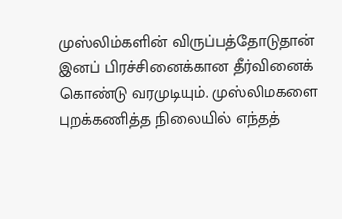முஸ்லிம்களின் விருப்பத்தோடுதான் இனப் பிரச்சினைக்கான தீர்வினைக் கொண்டு வரமுடியும். முஸ்லிமகளை புறக்கணித்த நிலையில் எந்தத்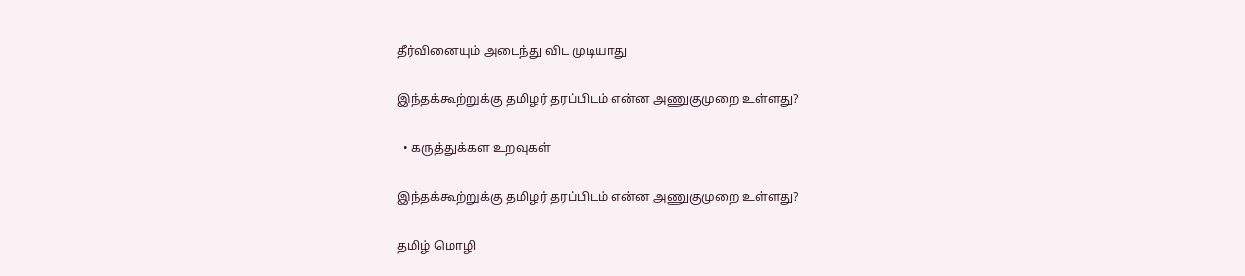தீர்வினையும் அடைந்து விட முடியாது

இந்தக்கூற்றுக்கு தமிழர் தரப்பிடம் என்ன அணுகுமுறை உள்ளது?

  • கருத்துக்கள உறவுகள்

இந்தக்கூற்றுக்கு தமிழர் தரப்பிடம் என்ன அணுகுமுறை உள்ளது?

தமிழ் மொழி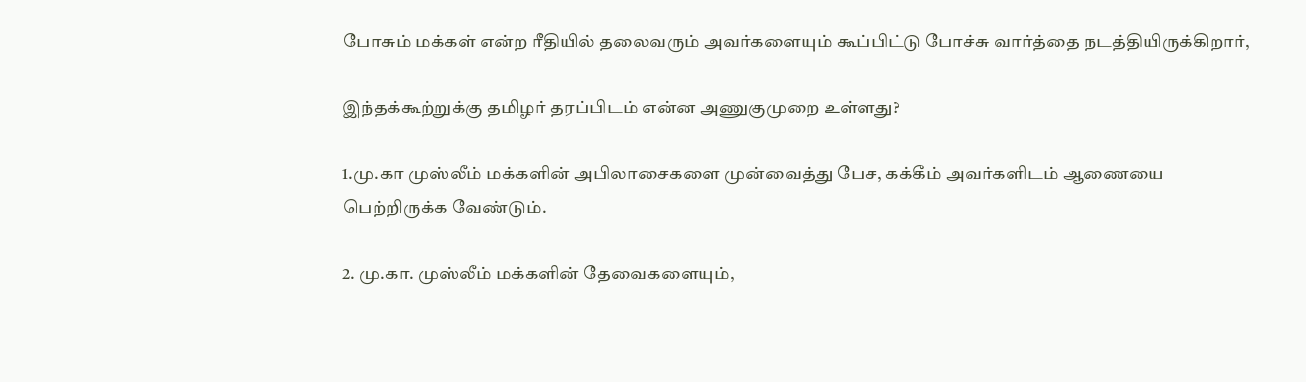போசும் மக்கள் என்ற ரீதியில் தலைவரும் அவர்களையும் கூப்பிட்டு போச்சு வார்த்தை நடத்தியிருக்கிறார்,

இந்தக்கூற்றுக்கு தமிழர் தரப்பிடம் என்ன அணுகுமுறை உள்ளது?

1.மு.கா முஸ்லீம் மக்களின் அபிலாசைகளை முன்வைத்து பேச, கக்கீம் அவர்களிடம் ஆணையை பெற்றிருக்க வேண்டும்.

2. மு.கா. முஸ்லீம் மக்களின் தேவைகளையும்,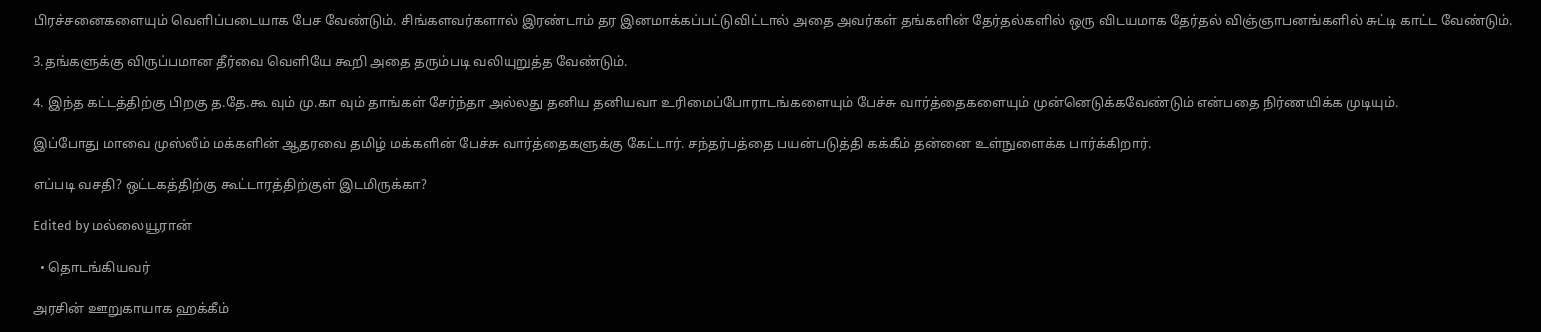பிரச்சனைகளையும் வெளிப்படையாக பேச வேண்டும். சிங்களவர்களால் இரண்டாம் தர இனமாக்கப்பட்டுவிட்டால் அதை அவர்கள் தங்களின் தேர்தல்களில் ஒரு விடயமாக தேர்தல் விஞ்ஞாபனங்களில் சுட்டி காட்ட வேண்டும்.

3.தங்களுக்கு விருப்பமான தீர்வை வெளியே கூறி அதை தரும்படி வலியுறுத்த வேண்டும்.

4. இந்த கட்டத்திற்கு பிறகு த.தே.கூ வும் மு.கா வும் தாங்கள் சேர்ந்தா அல்லது தனிய தனியவா உரிமைப்போராடங்களையும் பேச்சு வார்த்தைகளையும் முன்னெடுக்கவேண்டும் என்பதை நிர்ணயிக்க முடியும்.

இப்போது மாவை முஸ்லீம் மக்களின் ஆதரவை தமிழ் மக்களின் பேச்சு வார்த்தைகளுக்கு கேட்டார். சந்தர்பத்தை பயன்படுத்தி கக்கீம் தன்னை உள்நுளைக்க பார்க்கிறார்.

எப்படி வசதி? ஒட்டகத்திற்கு கூட்டாரத்திற்குள் இடமிருக்கா?

Edited by மல்லையூரான்

  • தொடங்கியவர்

அரசின் ஊறுகாயாக ஹக்கீம்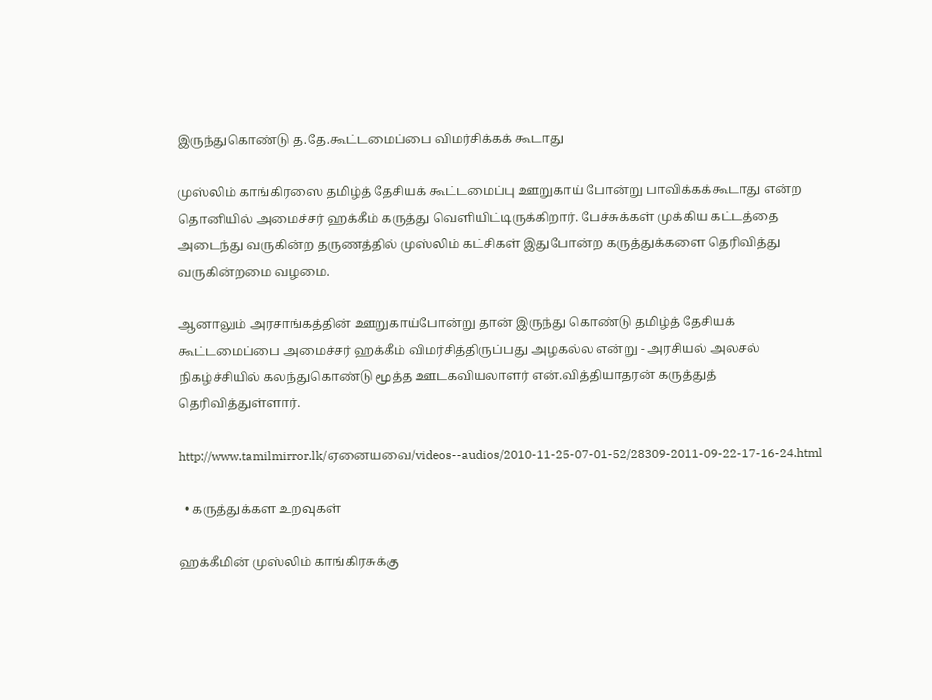இருந்துகொண்டு த.தே.கூட்டமைப்பை விமர்சிக்கக் கூடாது

முஸ்லிம் காங்கிரஸை தமிழ்த் தேசியக் கூட்டமைப்பு ஊறுகாய் போன்று பாவிக்கக்கூடாது என்ற தொனியில் அமைச்சர் ஹக்கீம் கருத்து வெளியிட்டிருக்கிறார். பேச்சுக்கள் முக்கிய கட்டத்தை அடைந்து வருகின்ற தருணத்தில் முஸ்லிம் கட்சிகள் இதுபோன்ற கருத்துக்களை தெரிவித்து வருகின்றமை வழமை.

ஆனாலும் அரசாங்கத்தின் ஊறுகாய்போன்று தான் இருந்து கொண்டு தமிழ்த் தேசியக் கூட்டமைப்பை அமைச்சர் ஹக்கீம் விமர்சித்திருப்பது அழகல்ல என்று - அரசியல் அலசல் நிகழ்ச்சியில் கலந்துகொண்டு மூத்த ஊடகவியலாளர் என்.வித்தியாதரன் கருத்துத் தெரிவித்துள்ளார்.

http://www.tamilmirror.lk/ஏனையவை/videos--audios/2010-11-25-07-01-52/28309-2011-09-22-17-16-24.html

  • கருத்துக்கள உறவுகள்

ஹக்கீமின் முஸ்லிம் காங்கிரசுக்கு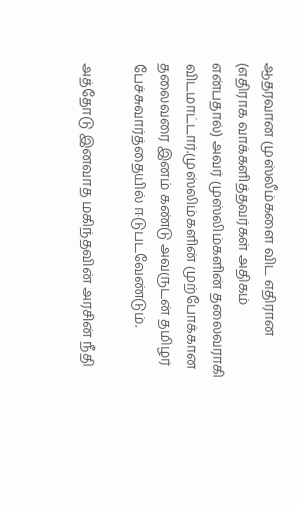ஆதரவான முஸ்லீம்களை விட எதிரான (எதிராக வாக்களித்தவர்கள் அதிகம் என்பதால்) அவர் முஸ்லிம்களின் தலைவராகி விடமாட்டார்.முஸ்லிம்களின் முற்போக்கான தலைவரை இனம் கண்டு அவருடன் தமிழர் பேச்சுவார்த்தையில் ஈடுபடவேண்டும்.

அத்தோடு இனவாத மகிந்தவின் அரசின் நீதி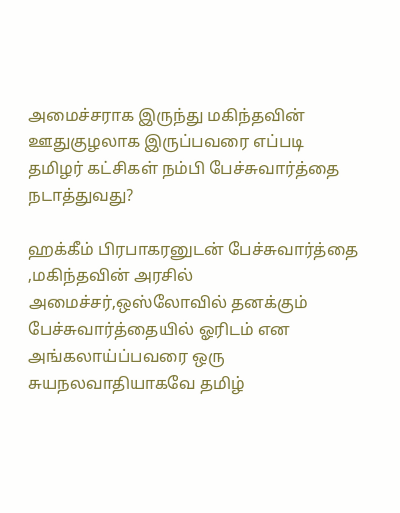அமைச்சராக இருந்து மகிந்தவின் ஊதுகுழலாக இருப்பவரை எப்படி தமிழர் கட்சிகள் நம்பி பேச்சுவார்த்தை நடாத்துவது?

ஹக்கீம் பிரபாகரனுடன் பேச்சுவார்த்தை ,மகிந்தவின் அரசில் அமைச்சர்,ஒஸ்லோவில் தனக்கும் பேச்சுவார்த்தையில் ஓரிடம் என அங்கலாய்ப்பவரை ஒரு சுயநலவாதியாகவே தமிழ்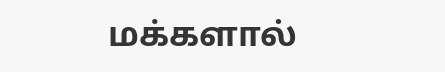மக்களால்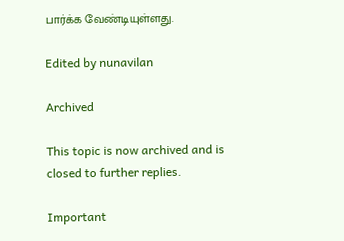பார்க்க வேண்டியுள்ளது.

Edited by nunavilan

Archived

This topic is now archived and is closed to further replies.

Important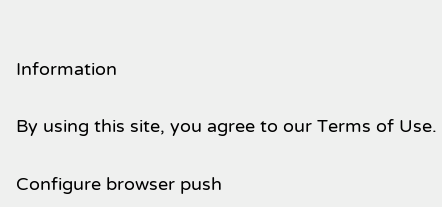Information

By using this site, you agree to our Terms of Use.

Configure browser push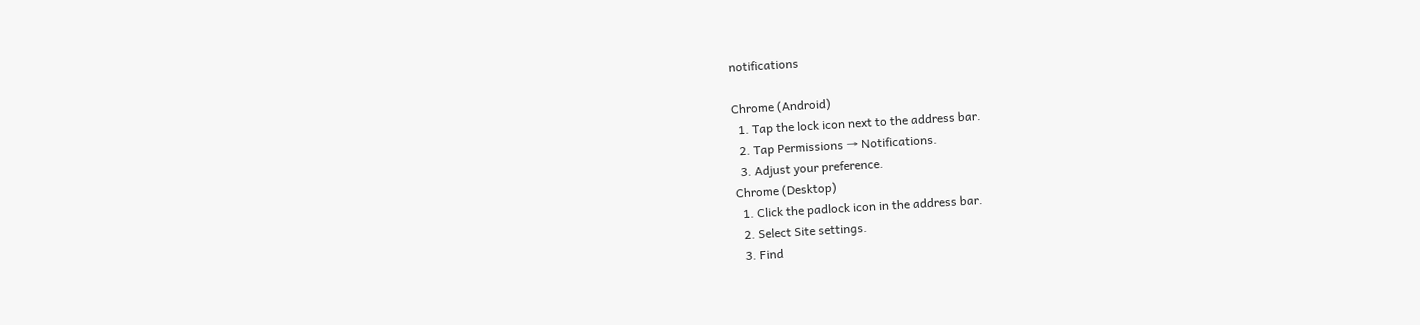notifications

Chrome (Android)
  1. Tap the lock icon next to the address bar.
  2. Tap Permissions → Notifications.
  3. Adjust your preference.
Chrome (Desktop)
  1. Click the padlock icon in the address bar.
  2. Select Site settings.
  3. Find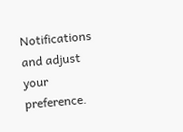Notifications and adjust your preference.